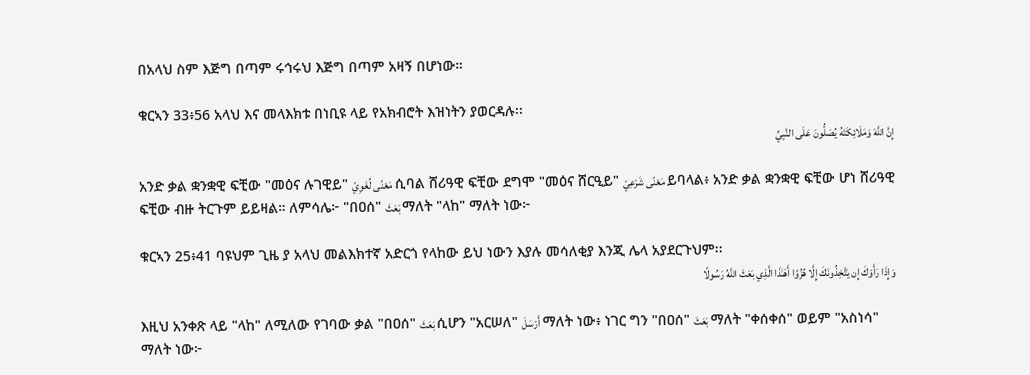በአላህ ስም እጅግ በጣም ሩኅሩህ እጅግ በጣም አዛኝ በሆነው።

ቁርኣን 33፥56 አላህ እና መላእክቱ በነቢዩ ላይ የአክብሮት እዝነትን ያወርዳሉ፡፡
إِنَّ اللَّهَ وَمَلَائِكَتَهُ يُصَلُّونَ عَلَى النَّبِيِّ

አንድ ቃል ቋንቋዊ ፍቺው "መዕና ሉገዊይ" مَعْنًى لُغَوِيّ ሲባል ሸሪዓዊ ፍቺው ደግሞ "መዕና ሸርዒይ" مَعْنًى شَرْعِيّ ይባላል፥ አንድ ቃል ቋንቋዊ ፍቺው ሆነ ሸሪዓዊ ፍቺው ብዙ ትርጉም ይይዛል። ለምሳሌ፦ "በዐሰ" بَعَثَ ማለት "ላከ" ማለት ነው፦

ቁርኣን 25፥41 ባዩህም ጊዜ ያ አላህ መልእክተኛ አድርጎ የላከው ይህ ነውን እያሉ መሳለቂያ እንጂ ሌላ አያደርጉህም፡፡
وَإِذَا رَأَوْكَ إِن يَتَّخِذُونَكَ إِلَّا هُزُوًا أَهَـٰذَا الَّذِي بَعَثَ اللَّهُ رَسُولًا

እዚህ አንቀጽ ላይ "ላከ" ለሚለው የገባው ቃል "በዐሰ" بَعَثَ ሲሆን "አርሠለ" أَرْسَلَ ማለት ነው፥ ነገር ግን "በዐሰ" بَعَثَ ማለት "ቀሰቀሰ" ወይም "አስነሳ" ማለት ነው፦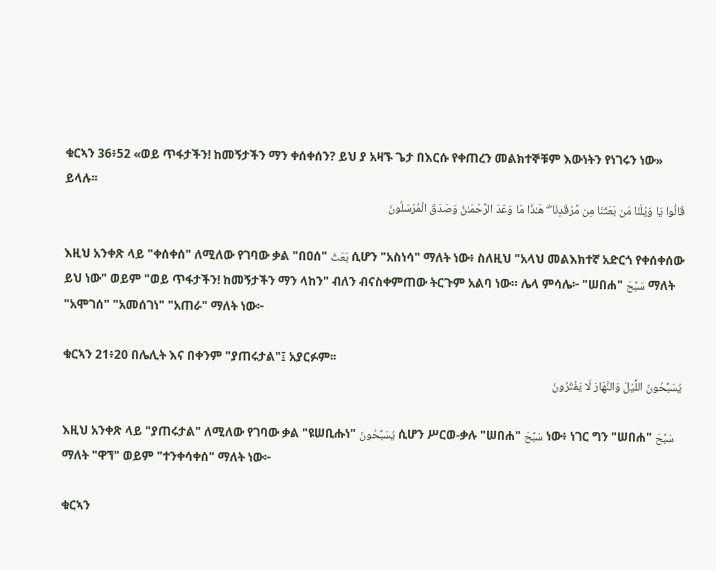ቁርኣን 36፥52 «ወይ ጥፋታችን! ከመኝታችን ማን ቀሰቀሰን? ይህ ያ አዛኙ ጌታ በእርሱ የቀጠረን መልክተኞቹም እውነትን የነገሩን ነው» ይላሉ፡፡
قَالُوا يَا وَيْلَنَا مَن بَعَثَنَا مِن مَّرْقَدِنَا ۜ ۗ هَـٰذَا مَا وَعَدَ الرَّحْمَـٰنُ وَصَدَقَ الْمُرْسَلُونَ

እዚህ አንቀጽ ላይ "ቀሰቀሰ" ለሚለው የገባው ቃል "በዐሰ" بَعَثَ ሲሆን "አስነሳ" ማለት ነው፥ ስለዚህ "አላህ መልእክተኛ አድርጎ የቀሰቀሰው ይህ ነው" ወይም "ወይ ጥፋታችን! ከመኝታችን ማን ላከን" ብለን ብናስቀምጠው ትርጉም አልባ ነው። ሌላ ምሳሌ፦ "ሠበሐ" سَبَّحَ ማለት "አሞገሰ" "አመሰገነ" "አጠራ" ማለት ነው፦

ቁርኣን 21፥20 በሌሊት እና በቀንም "ያጠሩታል"፤ አያርፉም፡፡
يُسَبِّحُونَ اللَّيْلَ وَالنَّهَارَ لَا يَفْتُرُونَ

እዚህ አንቀጽ ላይ "ያጠሩታል" ለሚለው የገባው ቃል "ዩሠቢሑነ" يُسَبِّحُونَ ሲሆን ሥርወ-ቃሉ "ሠበሐ" سَبَّحَ ነው፥ ነገር ግን "ሠበሐ" سَبَّحَ ማለት "ዋኘ" ወይም "ተንቀሳቀሰ" ማለት ነው፦

ቁርኣን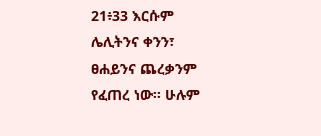21፥33 እርሱም ሌሊትንና ቀንን፣ ፀሐይንና ጨረቃንም የፈጠረ ነው፡፡ ሁሉም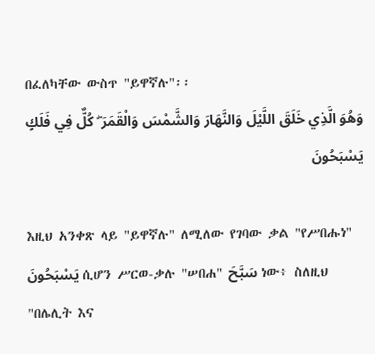በፈለካቸው ውስጥ "ይዋኛሉ"፡፡
وَهُوَ الَّذِي خَلَقَ اللَّيْلَ وَالنَّهَارَ وَالشَّمْسَ وَالْقَمَرَ ۖ كُلٌّ فِي فَلَكٍ يَسْبَحُونَ

እዚህ አንቀጽ ላይ "ይዋኛሉ" ለሚለው የገባው ቃል "የሥበሑነ" يَسْبَحُونَ ሲሆን ሥርወ-ቃሉ "ሠበሐ" سَبَّحَ ነው፥ ስለዚህ "በሌሊት እና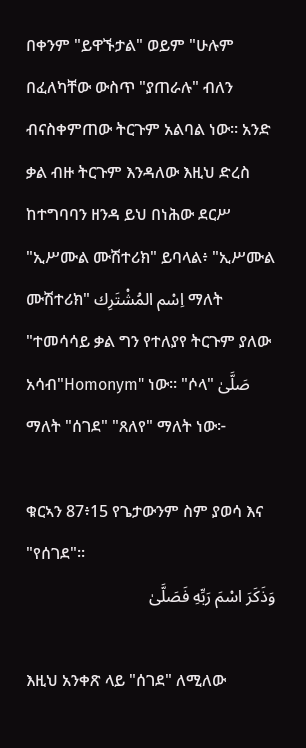በቀንም "ይዋኙታል" ወይም "ሁሉም በፈለካቸው ውስጥ "ያጠራሉ" ብለን ብናስቀምጠው ትርጉም አልባል ነው። አንድ ቃል ብዙ ትርጉም እንዳለው እዚህ ድረስ ከተግባባን ዘንዳ ይህ በነሕው ደርሥ "ኢሥሙል ሙሽተሪክ" ይባላል፥ "ኢሥሙል ሙሽተሪክ" اِسْم المُشْتَرِك ማለት "ተመሳሳይ ቃል ግን የተለያየ ትርጉም ያለው አሳብ"Homonym" ነው። "ሶላ" صَلَّىٰ ማለት "ሰገደ" "ጸለየ" ማለት ነው፦

ቁርኣን 87፥15 የጌታውንም ስም ያወሳ እና "የሰገደ"፡፡
وَذَكَرَ اسْمَ رَبِّهِ فَصَلَّىٰ

እዚህ አንቀጽ ላይ "ሰገደ" ለሚለው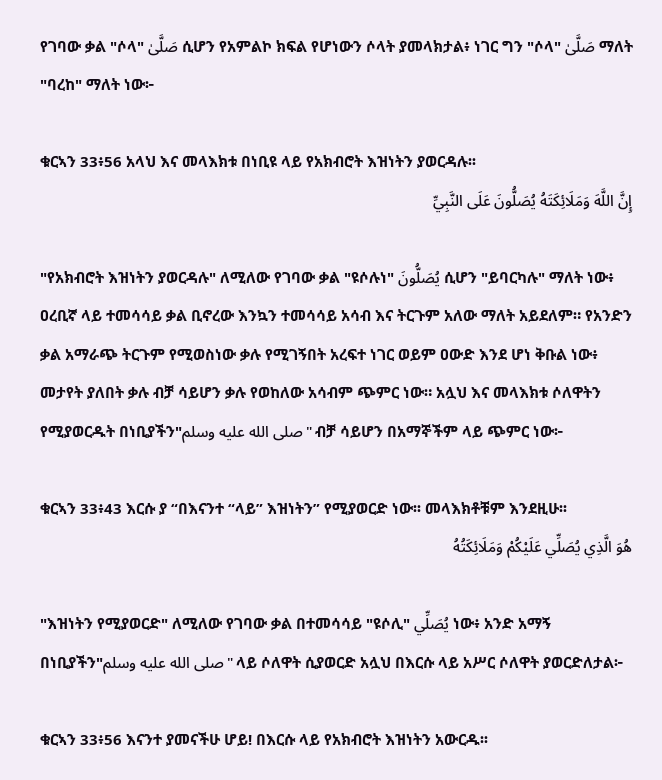የገባው ቃል "ሶላ" صَلَّىٰ ሲሆን የአምልኮ ክፍል የሆነውን ሶላት ያመላክታል፥ ነገር ግን "ሶላ" صَلَّىٰ ማለት "ባረከ" ማለት ነው፦

ቁርኣን 33፥56 አላህ እና መላእክቱ በነቢዩ ላይ የአክብሮት እዝነትን ያወርዳሉ፡፡
إِنَّ اللَّهَ وَمَلَائِكَتَهُ يُصَلُّونَ عَلَى النَّبِيِّ

"የአክብሮት እዝነትን ያወርዳሉ" ለሚለው የገባው ቃል "ዩሶሉነ" يُصَلُّونَ ሲሆን "ይባርካሉ" ማለት ነው፥ ዐረቢኛ ላይ ተመሳሳይ ቃል ቢኖረው እንኳን ተመሳሳይ አሳብ እና ትርጉም አለው ማለት አይደለም። የአንድን ቃል አማራጭ ትርጉም የሚወስነው ቃሉ የሚገኝበት አረፍተ ነገር ወይም ዐውድ እንደ ሆነ ቅቡል ነው፥ መታየት ያለበት ቃሉ ብቻ ሳይሆን ቃሉ የወከለው አሳብም ጭምር ነው። አሏህ እና መላእክቱ ሶለዋትን የሚያወርዱት በነቢያችን"صلى الله عليه وسلم" ብቻ ሳይሆን በአማኞችም ላይ ጭምር ነው፦

ቁርኣን 33፥43 እርሱ ያ “በእናንተ “ላይ” እዝነትን” የሚያወርድ ነው፡፡ መላእክቶቹም እንደዚሁ፡፡
هُوَ الَّذِي يُصَلِّي عَلَيْكُمْ وَمَلَائِكَتُهُ

"እዝነትን የሚያወርድ" ለሚለው የገባው ቃል በተመሳሳይ "ዩሶሊ" يُصَلِّي ነው፥ አንድ አማኝ በነቢያችን"صلى الله عليه وسلم" ላይ ሶለዋት ሲያወርድ አሏህ በእርሱ ላይ አሥር ሶለዋት ያወርድለታል፦

ቁርኣን 33፥56 እናንተ ያመናችሁ ሆይ! በእርሱ ላይ የአክብሮት እዝነትን አውርዱ፡፡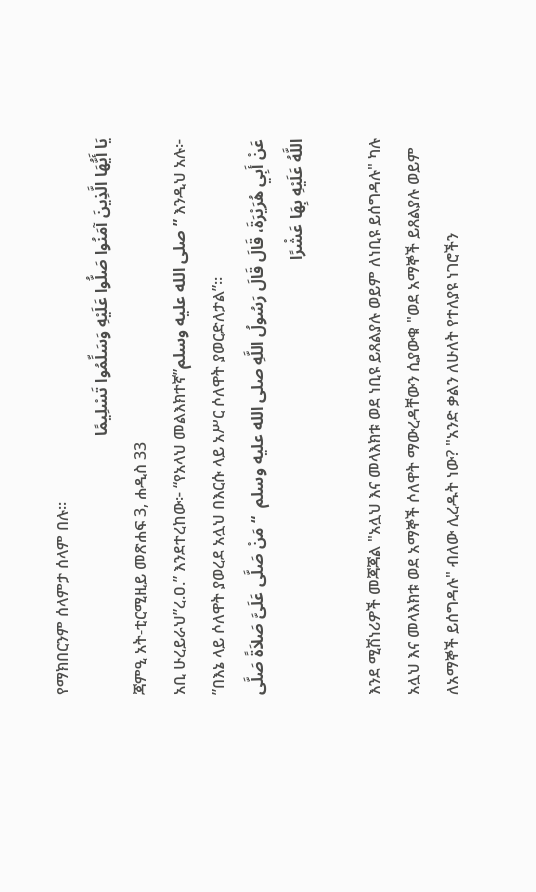የማክበርንም ሰላምታ ሰላም በሉ፡፡
يَا أَيُّهَا الَّذِينَ آمَنُوا صَلُّوا عَلَيْهِ وَسَلِّمُوا تَسْلِيمًا
ጃምዒ አት-ቲርሚዚይ መጽሐፍ 3, ሐዲስ 33
አቢ ሁረይራህ”ረ.ዐ.” እንደተረከው፦ “የአላህ መልእክተኛ”صلى الله عليه وسلم” እንዲህ አሉ፦ ”በእኔ ላይ ሶለዋት ያወረደ አሏህ በእርሱ ላይ አሥር ሶለዋት ያወርድለታል”።
عَنْ أَبِي هُرَيْرَةَ، قَالَ قَالَ رَسُولُ اللَّهِ صلى الله عليه وسلم  “ مَنْ صَلَّى عَلَىَّ صَلاَةً صَلَّى اللَّهُ عَلَيْهِ بِهَا عَشْرًا

እንደ ሚሽነሪዎች መጃጃል "አሏህ እና መላእክቱ ወደ ነቢዩ ይጸልያሉ ወይም ለነቢዩ ይሰግዳሉ" ካሉ አሏህ እና መላእክቱ ወደ አማኞች ሶለዋት ማውረዳቸውን ሲያውቁ "ወደ አማኞች ይጸልያሉ ወይም ለአማኞች ይሰግዳሉ" ብለው ሊረዱት ነው? "አንድ ቃልን ለሁለት የተለያዩ ነገሮችን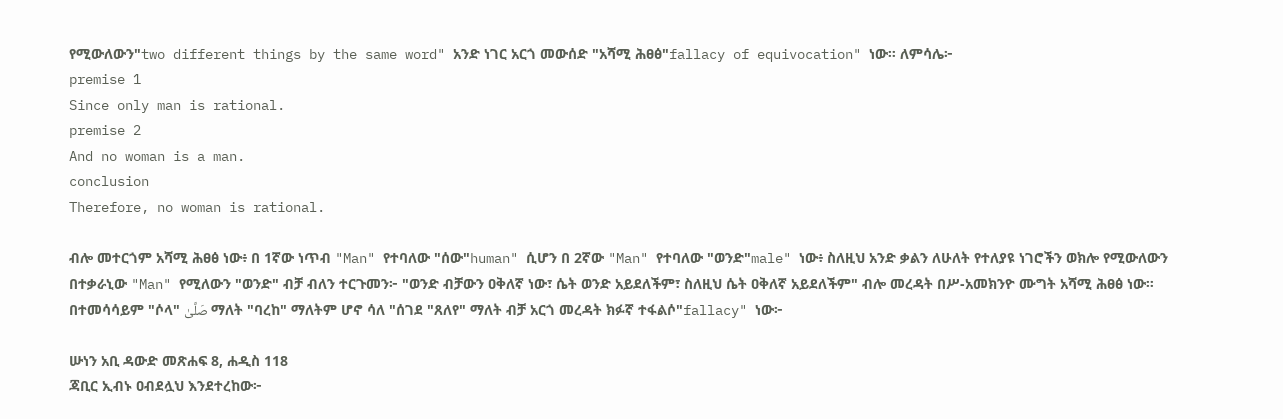የሚውለውን"two different things by the same word" አንድ ነገር አርጎ መውሰድ "አሻሚ ሕፀፅ"fallacy of equivocation" ነው። ለምሳሌ፦
premise 1
Since only man is rational.
premise 2
And no woman is a man.
conclusion
Therefore, no woman is rational.

ብሎ መተርጎም አሻሚ ሕፀፅ ነው፥ በ 1ኛው ነጥብ "Man" የተባለው "ሰው"human" ሲሆን በ 2ኛው "Man" የተባለው "ወንድ"male" ነው፥ ስለዚህ አንድ ቃልን ለሁለት የተለያዩ ነገሮችን ወክሎ የሚውለውን በተቃራኒው "Man" የሚለውን "ወንድ" ብቻ ብለን ተርጉመን፦ "ወንድ ብቻውን ዐቅለኛ ነው፣ ሴት ወንድ አይደለችም፣ ስለዚህ ሴት ዐቅለኛ አይደለችም" ብሎ መረዳት በሥ-አመክንዮ ሙግት አሻሚ ሕፀፅ ነው። በተመሳሳይም "ሶላ" صَلَّىٰ ማለት "ባረከ" ማለትም ሆኖ ሳለ "ሰገደ "ጸለየ" ማለት ብቻ አርጎ መረዳት ክፉኛ ተፋልሶ"fallacy" ነው፦

ሡነን አቢ ዳውድ መጽሐፍ 8, ሐዲስ 118
ጃቢር ኢብኑ ዐብደሏህ እንደተረከው፦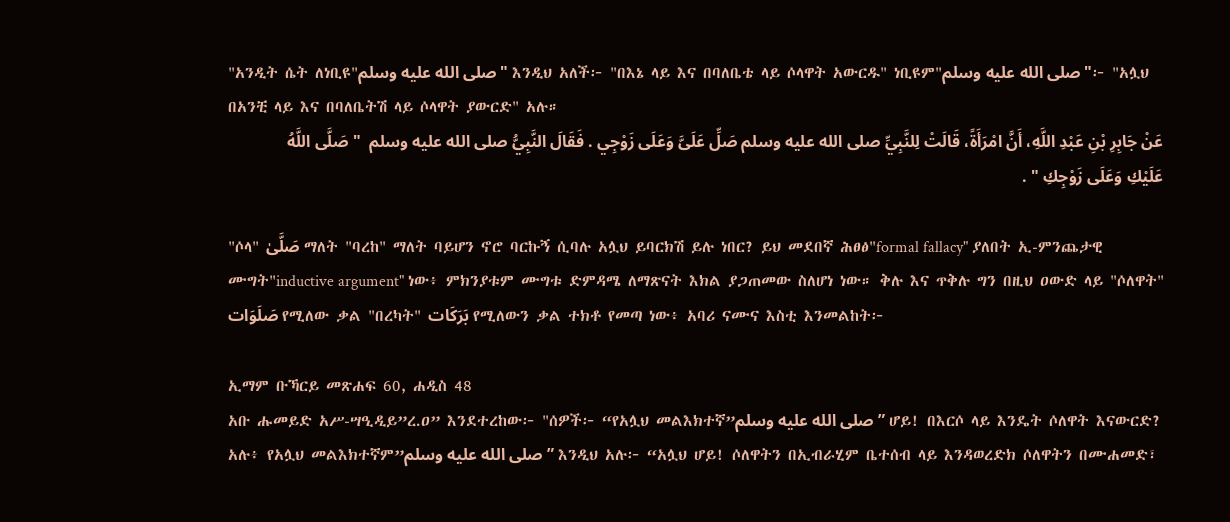"አንዲት ሴት ለነቢዩ"صلى الله عليه وسلم" እንዲህ አለች፦ "በእኔ ላይ እና በባለቤቴ ላይ ሶላዋት አውርዱ" ነቢዩም"صلى الله عليه وسلم"፦ "አሏህ በአንቺ ላይ እና በባለቤትሽ ላይ ሶላዋት ያውርድ" አሉ።
عَنْ جَابِرِ بْنِ عَبْدِ اللَّهِ، أَنَّ امْرَأَةً، قَالَتْ لِلنَّبِيِّ صلى الله عليه وسلم صَلِّ عَلَىَّ وَعَلَى زَوْجِي . فَقَالَ النَّبِيُّ صلى الله عليه وسلم  " صَلَّى اللَّهُ عَلَيْكِ وَعَلَى زَوْجِكِ " .

"ሶላ" صَلَّىٰ ማለት "ባረከ" ማለት ባይሆን ኖሮ ባርኩኝ ሲባሉ አሏህ ይባርክሽ ይሉ ነበር? ይህ መደበኛ ሕፀፅ"formal fallacy" ያለበት ኢ-ምንጨታዊ ሙግት"inductive argument" ነው፥ ምክንያቱም ሙግቱ ድምዳሜ ለማጽናት እክል ያጋጠመው ስለሆነ ነው። ቅሉ እና ጥቅሉ ግን በዚህ ዐውድ ላይ "ሶለዋት" صَلَوَات የሚለው ቃል "በረካት" بَرَكَات የሚለውን ቃል ተክቶ የመጣ ነው፥ አባሪ ናሙና እስቲ እንመልከት፦

ኢማም ቡኻርይ መጽሐፍ 60, ሐዲስ 48
አቡ ሑመይድ አሥ-ሣዒዲይ”ረ.ዐ” እንደተረከው፦ "ሰዎች፦ “የአሏህ መልእክተኛ”صلى الله عليه وسلم” ሆይ! በእርሶ ላይ እንዴት ሶለዋት እናውርድ? አሉ፥ የአሏህ መልእክተኛም”صلى الله عليه وسلم” እንዲህ አሉ፦ “አሏህ ሆይ! ሶለዋትን በኢብራሂም ቤተሰብ ላይ እንዳወረድክ ሶለዋትን በሙሐመድ፣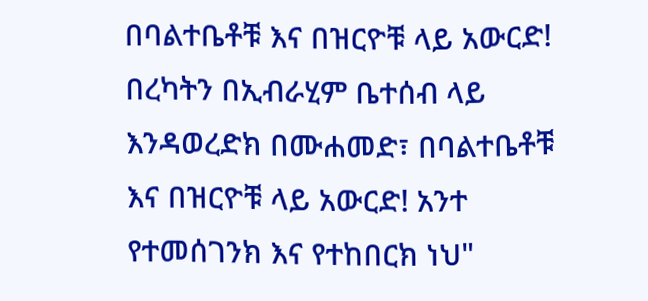በባልተቤቶቹ እና በዝርዮቹ ላይ አውርድ! በረካትን በኢብራሂም ቤተሰብ ላይ እንዳወረድክ በሙሐመድ፣ በባልተቤቶቹ እና በዝርዮቹ ላይ አውርድ! አንተ የተመሰገንክ እና የተከበርክ ነህ"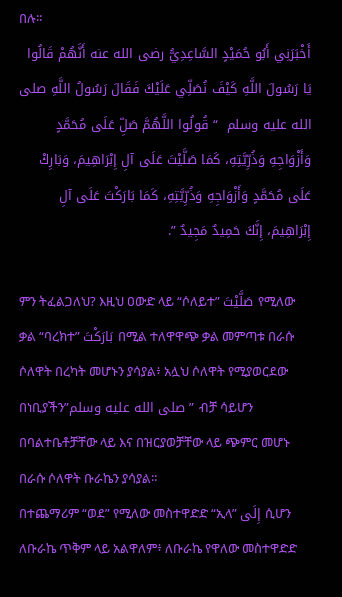በሉ።
أَخْبَرَنِي أَبُو حُمَيْدٍ السَّاعِدِيُّ رضى الله عنه أَنَّهُمْ قَالُوا يَا رَسُولَ اللَّهِ كَيْفَ نُصَلِّي عَلَيْكَ فَقَالَ رَسُولُ اللَّهِ صلى الله عليه وسلم  “ قُولُوا اللَّهُمَّ صَلِّ عَلَى مُحَمَّدٍ وَأَزْوَاجِهِ وَذُرِّيَّتِهِ، كَمَا صَلَّيْتَ عَلَى آلِ إِبْرَاهِيمَ، وَبَارِكْ عَلَى مُحَمَّدٍ وَأَزْوَاجِهِ وَذُرِّيَّتِهِ، كَمَا بَارَكْتَ عَلَى آلِ إِبْرَاهِيمَ، إِنَّكَ حَمِيدٌ مَجِيدٌ ”.

ምን ትፈልጋለህ? እዚህ ዐውድ ላይ “ሶለይተ” صَلَّيْتَ የሚለው ቃል “ባረክተ” بَارَكْتَ በሚል ተለዋዋጭ ቃል መምጣቱ በራሱ ሶለዋት በረካት መሆኑን ያሳያል፥ አሏህ ሶለዋት የሚያወርደው በነቢያችን”صلى الله عليه وسلم” ብቻ ሳይሆን በባልተቤቶቻቸው ላይ እና በዝርያወቻቸው ላይ ጭምር መሆኑ በራሱ ሶለዋት ቡራኬን ያሳያል።
በተጨማሪም “ወደ” የሚለው መስተዋድድ “ኢላ” إِلَى ሲሆን ለቡራኬ ጥቅም ላይ አልዋለም፥ ለቡራኬ የዋለው መስተዋድድ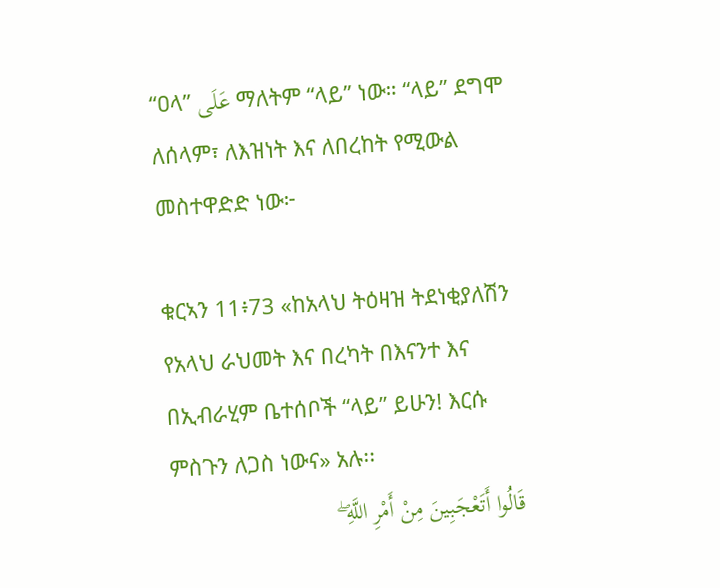“ዐላ” عَلَى ማለትም “ላይ” ነው። “ላይ” ደግሞ ለሰላም፣ ለእዝነት እና ለበረከት የሚውል መስተዋድድ ነው፦

ቁርኣን 11፥73 «ከአላህ ትዕዛዝ ትደነቂያለሽን የአላህ ራህመት እና በረካት በእናንተ እና በኢብራሂም ቤተሰቦች “ላይ” ይሁን! እርሱ ምስጉን ለጋስ ነውና» አሉ፡፡
قَالُوا أَتَعْجَبِينَ مِنْ أَمْرِ اللَّهِ ۖ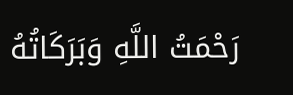رَحْمَتُ اللَّهِ وَبَرَكَاتُهُ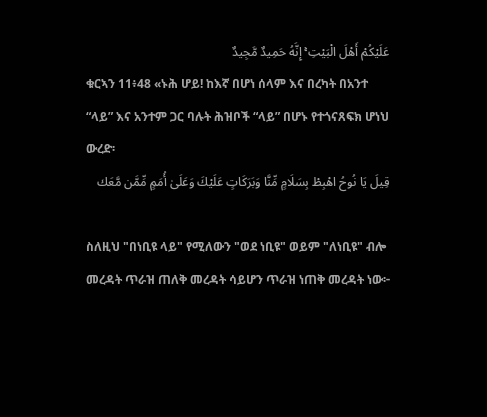عَلَيْكُمْ أَهْلَ الْبَيْتِ ۚ إِنَّهُ حَمِيدٌ مَّجِيدٌ
ቁርኣን 11፥48 «ኑሕ ሆይ! ከእኛ በሆነ ሰላም እና በረካት በአንተ “ላይ” እና አንተም ጋር ባሉት ሕዝቦች “ላይ” በሆኑ የተጎናጸፍክ ሆነህ ውረድ፡
قِيلَ يَا نُوحُ اهْبِطْ بِسَلَامٍ مِّنَّا وَبَرَكَاتٍ عَلَيْكَ وَعَلَىٰ أُمَمٍ مِّمَّن مَّعَك

ስለዚህ "በነቢዩ ላይ" የሚለውን "ወደ ነቢዩ" ወይም "ለነቢዩ" ብሎ መረዳት ጥራዝ ጠለቅ መረዳት ሳይሆን ጥራዝ ነጠቅ መረዳት ነው፦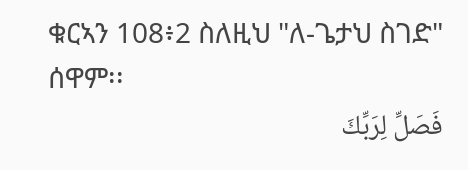ቁርኣን 108፥2 ስለዚህ "ለ-ጌታህ ስገድ" ሰዋም፡፡
فَصَلِّ لِرَبِّكَ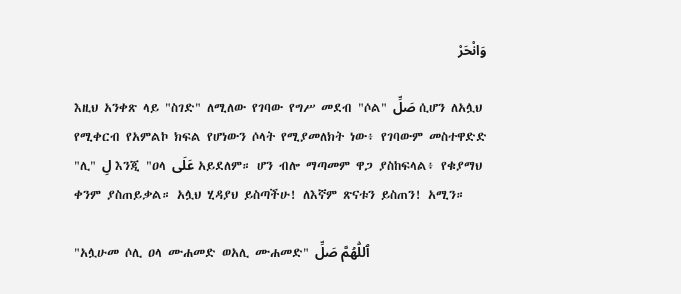وَانْحَرْ

እዚህ አንቀጽ ላይ "ስገድ" ለሚለው የገባው የግሥ መደብ "ሶል" صَلِّ ሲሆን ለአሏህ የሚቀርብ የአምልኮ ክፍል የሆነውን ሶላት የሚያመለክት ነው፥ የገባውም መስተዋድድ "ሊ" لِ እንጂ "ዐላ عَلَى አይደለም። ሆን ብሎ ማጣመም ዋጋ ያስከፍላል፥ የቁያማህ ቀንም ያስጠይቃል። አሏህ ሂዳያህ ይስጣችሁ! ለእኛም ጽናቱን ይስጠን! አሚን።

"አሏሁመ ሶሊ ዐላ ሙሐመድ ወአሊ ሙሐመድ" ٱللّٰهُمَّ صَلِّ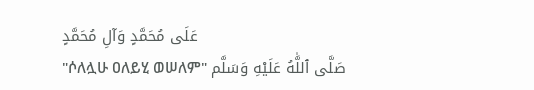عَلَى مُحَمَّدٍ وَآلِ مُحَمَّدٍ
"ሶለሏሁ ዐለይሂ ወሠለም" صَلَّى ٱللَّٰهُ عَلَيْهِ وَسَلَّم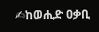✍ከወሒድ ዐቃቢ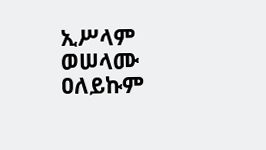ኢሥላም
ወሠላሙ ዐለይኩም